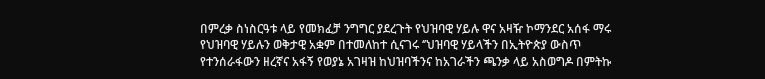በምረቃ ስነስርዓቱ ላይ የመክፈቻ ንግግር ያደረጉት የህዝባዊ ሃይሉ ዋና አዛዥ ኮማንደር አሰፋ ማሩ የህዝባዊ ሃይሉን ወቅታዊ አቋም በተመለከተ ሲናገሩ ‘’ህዝባዊ ሃይላችን በኢትዮጵያ ውስጥ የተንሰራፋውን ዘረኛና አፋኝ የወያኔ አገዛዝ ከህዝባችንና ከአገራችን ጫንቃ ላይ አስወግዶ በምትኩ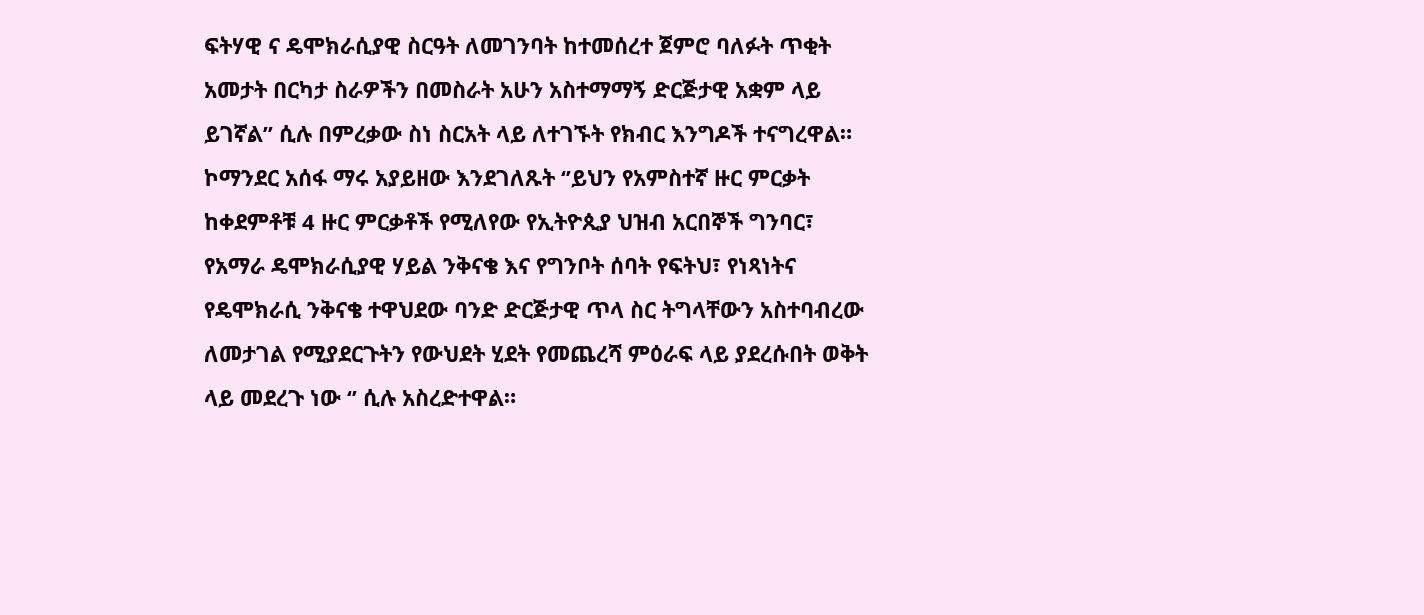ፍትሃዊ ና ዴሞክራሲያዊ ስርዓት ለመገንባት ከተመሰረተ ጀምሮ ባለፉት ጥቂት አመታት በርካታ ስራዎችን በመስራት አሁን አስተማማኝ ድርጅታዊ አቋም ላይ ይገኛል’’ ሲሉ በምረቃው ስነ ስርአት ላይ ለተገኙት የክብር እንግዶች ተናግረዋል። ኮማንደር አሰፋ ማሩ አያይዘው እንደገለጹት ‘’ይህን የአምስተኛ ዙር ምርቃት ከቀደምቶቹ 4 ዙር ምርቃቶች የሚለየው የኢትዮጲያ ህዝብ አርበኞች ግንባር፣ የአማራ ዴሞክራሲያዊ ሃይል ንቅናቄ እና የግንቦት ሰባት የፍትህ፣ የነጻነትና የዴሞክራሲ ንቅናቄ ተዋህደው ባንድ ድርጅታዊ ጥላ ስር ትግላቸውን አስተባብረው ለመታገል የሚያደርጉትን የውህደት ሂደት የመጨረሻ ምዕራፍ ላይ ያደረሱበት ወቅት ላይ መደረጉ ነው ‘’ ሲሉ አስረድተዋል።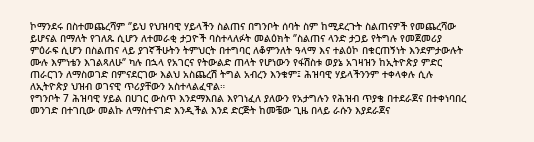ኮማንደሩ በስተመጨረሻም ‘’ይህ የህዝባዊ ሃይላችን ስልጠና በግንቦት ሰባት ስም ከሚደረጉት ስልጠናዎች የመጨረሻው ይሆናል በማለት የገለጹ ሲሆን ለተመራቂ ታጋዮች ባስተላለፉት መልዕክት ‘’ስልጠና ላንድ ታጋይ የትግሉ የመጀመሪያ ምዕራፍ ሲሆን በስልጠና ላይ ያገኛችሁትን ትምህርት በተግባር ለቆምንለት ዓላማ እና ተልዕኮ በቁርጠኝነት እንደምታውሉት ሙሉ እምነቴን እገልጻለሁ‘’ ካሉ በኋላ የአገርና የትውልድ ጠላት የሆነውን የፋሽስቱ ወያኔ አገዛዝን ከኢትዮጵያ ምድር ጠራርገን ለማስወገድ በምናደርገው እልህ አስጨረሽ ትግል አብረን እንቁም፤ ሕዝባዊ ሃይላችንንም ተቀላቀሉ ሲሉ ለኢትዮጵያ ህዝብ ወገናዊ ጥሪያቸውን አስተላልፈዋል።
የግንቦት 7 ሕዝባዊ ሃይል በሀገር ውስጥ እንደማእበል እየገነፈለ ያለውን የአታግሉን የሕዝብ ጥያቄ በተደራጀና በተቀነባበረ መንገድ በተገቢው መልኩ ለማስተናገድ እንዲችል እንደ ድርጅት ከመቼው ጊዜ በላይ ራሱን እያደራጀና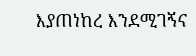እያጠነከረ እንደሚገኝና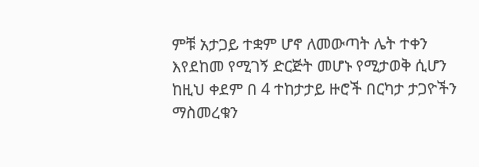ምቹ አታጋይ ተቋም ሆኖ ለመውጣት ሌት ተቀን እየደከመ የሚገኝ ድርጅት መሆኑ የሚታወቅ ሲሆን ከዚህ ቀደም በ 4 ተከታታይ ዙሮች በርካታ ታጋዮችን ማስመረቁን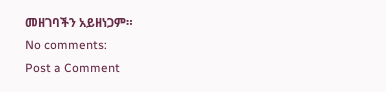መዘገባችን አይዘነጋም።
No comments:
Post a Comment